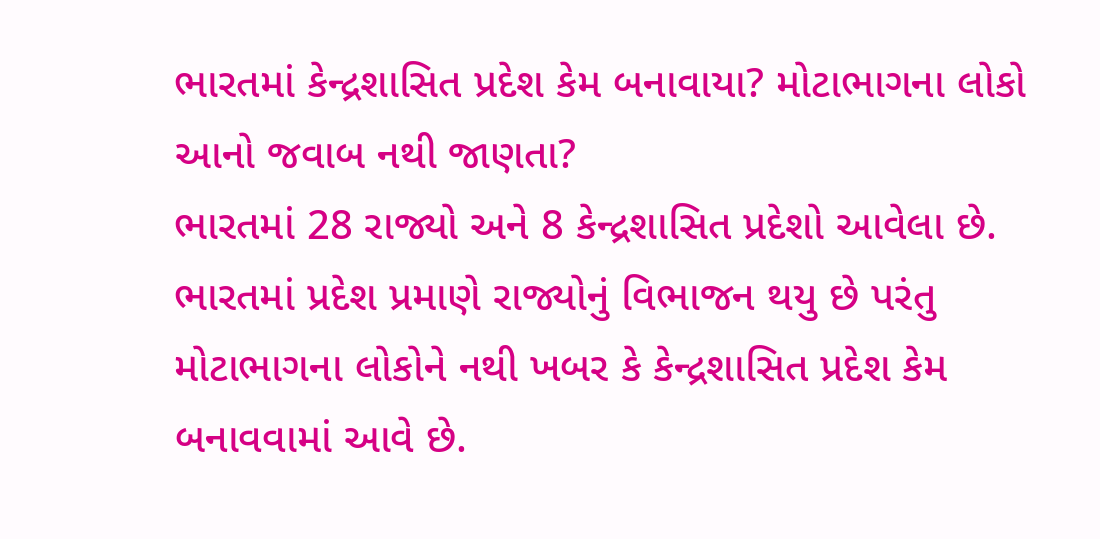ભારતમાં કેન્દ્રશાસિત પ્રદેશ કેમ બનાવાયા? મોટાભાગના લોકો આનો જવાબ નથી જાણતા?
ભારતમાં 28 રાજ્યો અને 8 કેન્દ્રશાસિત પ્રદેશો આવેલા છે. ભારતમાં પ્રદેશ પ્રમાણે રાજ્યોનું વિભાજન થયુ છે પરંતુ મોટાભાગના લોકોને નથી ખબર કે કેન્દ્રશાસિત પ્રદેશ કેમ બનાવવામાં આવે છે.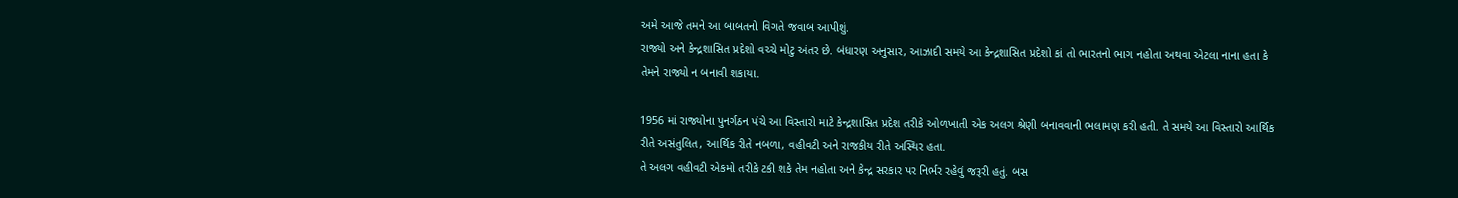અમે આજે તમને આ બાબતનો વિગતે જવાબ આપીશું.
રાજ્યો અને કેન્દ્રશાસિત પ્રદેશો વચ્ચે મોટુ અંતર છે. બંધારણ અનુસાર, આઝાદી સમયે આ કેન્દ્રશાસિત પ્રદેશો કાં તો ભારતનો ભાગ નહોતા અથવા એટલા નાના હતા કે તેમને રાજ્યો ન બનાવી શકાયા.

1956 માં રાજ્યોના પુનર્ગઠન પંચે આ વિસ્તારો માટે કેન્દ્રશાસિત પ્રદેશ તરીકે ઓળખાતી એક અલગ શ્રેણી બનાવવાની ભલામણ કરી હતી. તે સમયે આ વિસ્તારો આર્થિક રીતે અસંતુલિત, આર્થિક રીતે નબળા, વહીવટી અને રાજકીય રીતે અસ્થિર હતા.
તે અલગ વહીવટી એકમો તરીકે ટકી શકે તેમ નહોતા અને કેન્દ્ર સરકાર પર નિર્ભર રહેવું જરૂરી હતું. બસ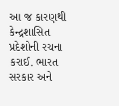આ જ કારણથી કેન્દ્રશાસિત પ્રદેશોની રચના કરાઈ. ભારત સરકાર અને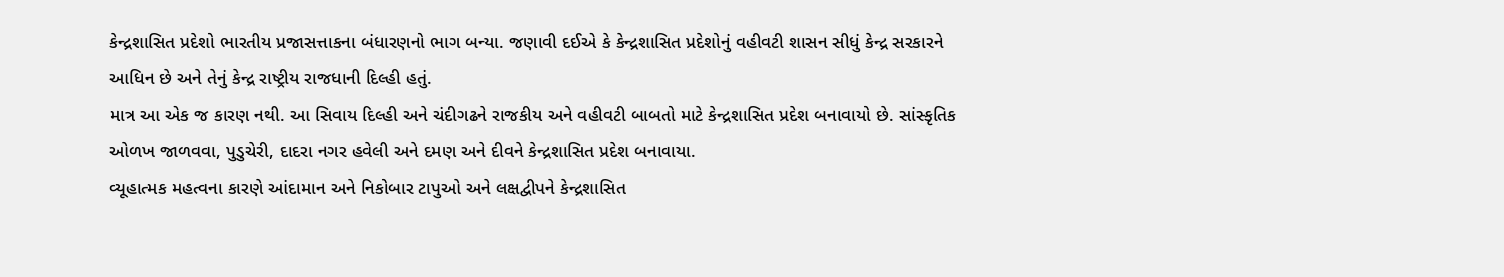કેન્દ્રશાસિત પ્રદેશો ભારતીય પ્રજાસત્તાકના બંધારણનો ભાગ બન્યા. જણાવી દઈએ કે કેન્દ્રશાસિત પ્રદેશોનું વહીવટી શાસન સીધું કેન્દ્ર સરકારને આધિન છે અને તેનું કેન્દ્ર રાષ્ટ્રીય રાજધાની દિલ્હી હતું.
માત્ર આ એક જ કારણ નથી. આ સિવાય દિલ્હી અને ચંદીગઢને રાજકીય અને વહીવટી બાબતો માટે કેન્દ્રશાસિત પ્રદેશ બનાવાયો છે. સાંસ્કૃતિક ઓળખ જાળવવા, પુડુચેરી, દાદરા નગર હવેલી અને દમણ અને દીવને કેન્દ્રશાસિત પ્રદેશ બનાવાયા.
વ્યૂહાત્મક મહત્વના કારણે આંદામાન અને નિકોબાર ટાપુઓ અને લક્ષદ્વીપને કેન્દ્રશાસિત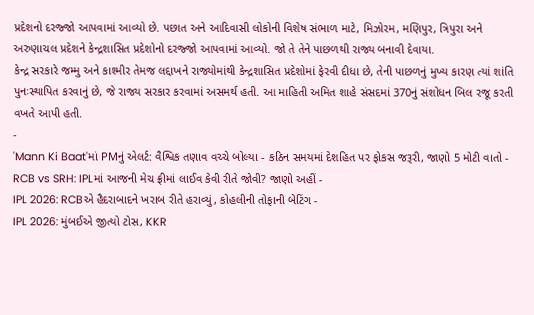પ્રદેશનો દરજ્જો આપવામાં આવ્યો છે. પછાત અને આદિવાસી લોકોની વિશેષ સંભાળ માટે, મિઝોરમ, મણિપુર, ત્રિપુરા અને અરુણાચલ પ્રદેશને કેન્દ્રશાસિત પ્રદેશોનો દરજ્જો આપવામાં આવ્યો. જો તે તેને પાછળથી રાજ્ય બનાવી દેવાયા.
કેન્દ્ર સરકારે જમ્મુ અને કાશ્મીર તેમજ લદ્દાખને રાજ્યોમાંથી કેન્દ્રશાસિત પ્રદેશોમાં ફેરવી દીધા છે, તેની પાછળનું મુખ્ય કારણ ત્યાં શાંતિ પુનઃસ્થાપિત કરવાનું છે, જે રાજ્ય સરકાર કરવામાં અસમર્થ હતી. આ માહિતી અમિત શાહે સંસદમાં 370નું સંશોધન બિલ રજૂ કરતી વખતે આપી હતી.
-
'Mann Ki Baat'માં PMનું એલર્ટ: વૈશ્વિક તણાવ વચ્ચે બોલ્યા - કઠિન સમયમાં દેશહિત પર ફોકસ જરૂરી, જાણો 5 મોટી વાતો -
RCB vs SRH: IPLમાં આજની મેચ ફ્રીમાં લાઈવ કેવી રીતે જોવી? જાણો અહીં -
IPL 2026: RCBએ હૈદરાબાદને ખરાબ રીતે હરાવ્યું, કોહલીની તોફાની બેટિંગ -
IPL 2026: મુંબઈએ જીત્યો ટોસ, KKR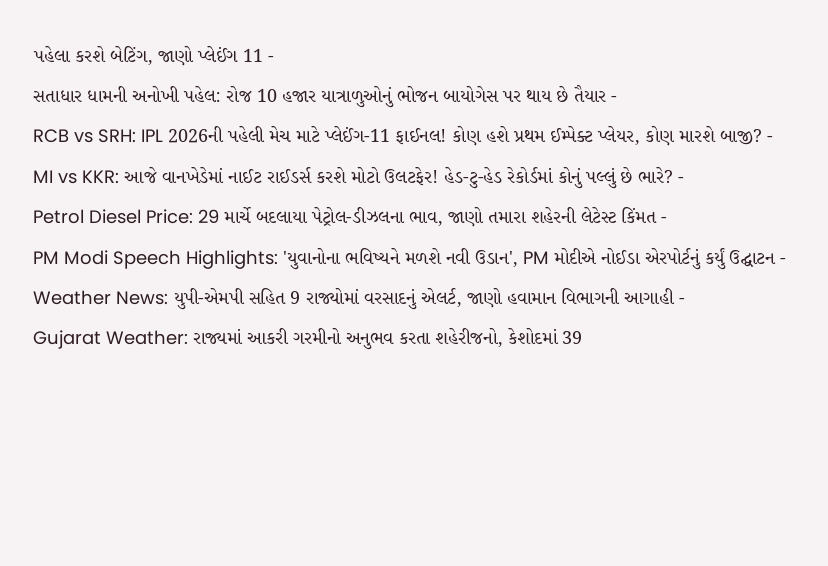પહેલા કરશે બેટિંગ, જાણો પ્લેઈંગ 11 -
સતાધાર ધામની અનોખી પહેલ: રોજ 10 હજાર યાત્રાળુઓનું ભોજન બાયોગેસ પર થાય છે તૈયાર -
RCB vs SRH: IPL 2026ની પહેલી મેચ માટે પ્લેઈંગ-11 ફાઈનલ! કોણ હશે પ્રથમ ઈમ્પેક્ટ પ્લેયર, કોણ મારશે બાજી? -
MI vs KKR: આજે વાનખેડેમાં નાઈટ રાઈડર્સ કરશે મોટો ઉલટફેર! હેડ-ટુ-હેડ રેકોર્ડમાં કોનું પલ્લું છે ભારે? -
Petrol Diesel Price: 29 માર્ચે બદલાયા પેટ્રોલ-ડીઝલના ભાવ, જાણો તમારા શહેરની લેટેસ્ટ કિંમત -
PM Modi Speech Highlights: 'યુવાનોના ભવિષ્યને મળશે નવી ઉડાન', PM મોદીએ નોઈડા એરપોર્ટનું કર્યું ઉદ્ઘાટન -
Weather News: યુપી-એમપી સહિત 9 રાજ્યોમાં વરસાદનું એલર્ટ, જાણો હવામાન વિભાગની આગાહી -
Gujarat Weather: રાજ્યમાં આકરી ગરમીનો અનુભવ કરતા શહેરીજનો, કેશોદમાં 39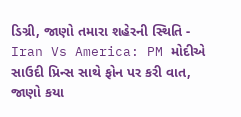ડિગ્રી, જાણો તમારા શહેરની સ્થિતિ -
Iran Vs America: PM મોદીએ સાઉદી પ્રિન્સ સાથે ફોન પર કરી વાત, જાણો કયા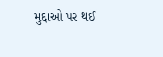મુદ્દાઓ પર થઈ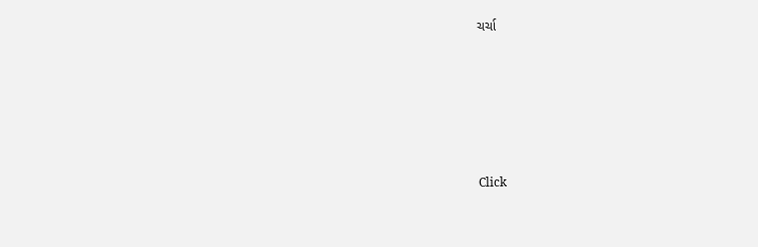ચર્ચા






Click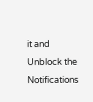it and Unblock the Notifications